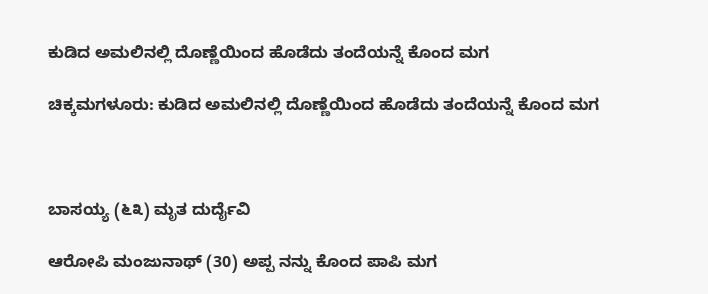ಕುಡಿದ ಅಮಲಿನಲ್ಲಿ ದೊಣ್ಣೆಯಿಂದ ಹೊಡೆದು ತಂದೆಯನ್ನೆ ಕೊಂದ ಮಗ

ಚಿಕ್ಕಮಗಳೂರು: ಕುಡಿದ ಅಮಲಿನಲ್ಲಿ ದೊಣ್ಣೆಯಿಂದ ಹೊಡೆದು ತಂದೆಯನ್ನೆ ಕೊಂದ ಮಗ



ಬಾಸಯ್ಯ (೬೩) ಮೃತ ದುರ್ದೈವಿ

ಆರೋಪಿ ಮಂಜುನಾಥ್ (30) ಅಪ್ಪ ನನ್ನು ಕೊಂದ ಪಾಪಿ ಮಗ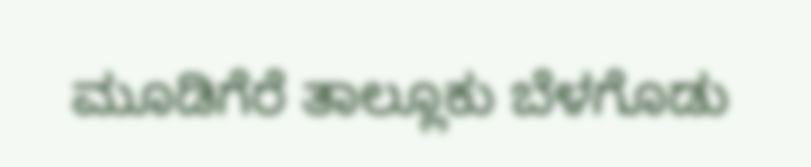ಮೂಡಿಗೆರೆ ತಾಲ್ಲೂಕು ಬೆಳಗೊಡು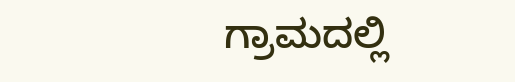ಗ್ರಾಮದಲ್ಲಿ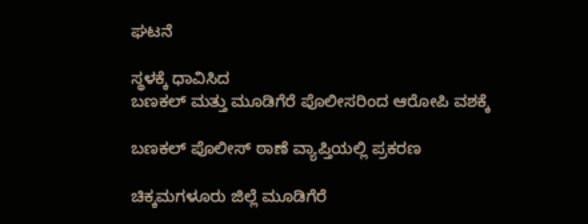ಘಟನೆ

ಸ್ಥಳಕ್ಕೆ ಧಾವಿಸಿದ
ಬಣಕಲ್ ಮತ್ತು ಮೂಡಿಗೆರೆ ಪೊಲೀಸರಿಂದ ಆರೋಪಿ ವಶಕ್ಕೆ

ಬಣಕಲ್ ಪೊಲೀಸ್ ಠಾಣೆ ವ್ಯಾಪ್ತಿಯಲ್ಲಿ ಪ್ರಕರಣ

ಚಿಕ್ಕಮಗಳೂರು ಜಿಲ್ಲೆ‌ ಮೂಡಿಗೆರೆ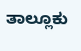ತಾಲ್ಲೂಕು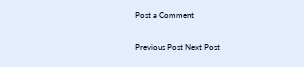Post a Comment

Previous Post Next Post